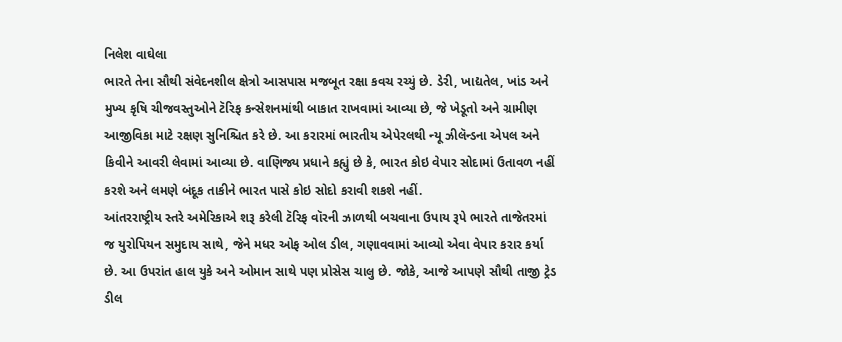નિલેશ વાઘેલા
ભારતે તેના સૌથી સંવેદનશીલ ક્ષેત્રો આસપાસ મજબૂત રક્ષા કવચ રચ્યું છે. ડેરી, ખાદ્યતેલ, ખાંડ અને મુખ્ય કૃષિ ચીજવસ્તુઓને ટૅરિફ કન્સેશનમાંથી બાકાત રાખવામાં આવ્યા છે, જે ખેડૂતો અને ગ્રામીણ આજીવિકા માટે રક્ષણ સુનિશ્ચિત કરે છે. આ કરારમાં ભારતીય એપેરલથી ન્યૂ ઝીલૅન્ડના એપલ અને કિવીને આવરી લેવામાં આવ્યા છે. વાણિજ્ય પ્રધાને કહ્યું છે કે, ભારત કોઇ વેપાર સોદામાં ઉતાવળ નહીં કરશે અને લમણે બંદૂક તાકીને ભારત પાસે કોઇ સોદો કરાવી શકશે નહીં.
આંતરરાષ્ટ્રીય સ્તરે અમેરિકાએ શરૂ કરેલી ટૅરિફ વૉરની ઝાળથી બચવાના ઉપાય રૂપે ભારતે તાજેતરમાં જ યુરોપિયન સમુદાય સાથે, જેને મધર ઓફ ઓલ ડીલ, ગણાવવામાં આવ્યો એવા વેપાર કરાર કર્યા છે. આ ઉપરાંત હાલ યુકે અને ઓમાન સાથે પણ પ્રોસેસ ચાલુ છે. જોકે, આજે આપણે સૌથી તાજી ટ્રેડ ડીલ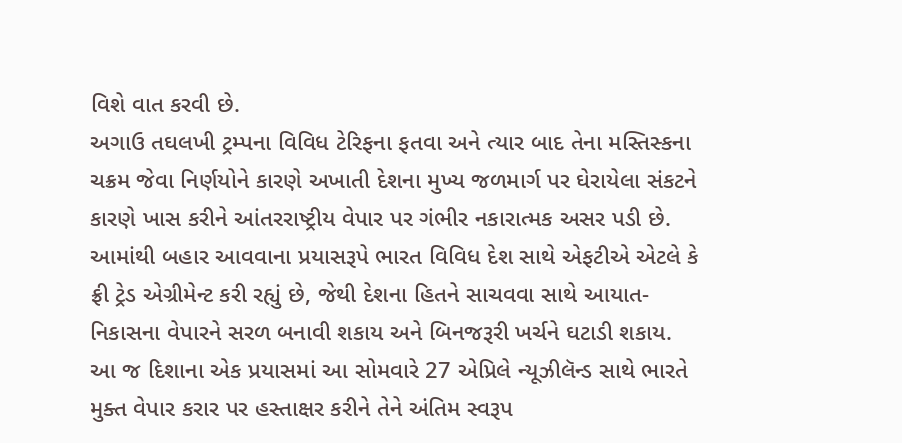વિશે વાત કરવી છે.
અગાઉ તઘલખી ટ્રમ્પના વિવિધ ટેરિફના ફતવા અને ત્યાર બાદ તેના મસ્તિસ્કના ચક્રમ જેવા નિર્ણયોને કારણે અખાતી દેશના મુખ્ય જળમાર્ગ પર ઘેરાયેલા સંકટને કારણે ખાસ કરીને આંતરરાષ્ટ્રીય વેપાર પર ગંભીર નકારાત્મક અસર પડી છે. આમાંથી બહાર આવવાના પ્રયાસરૂપે ભારત વિવિધ દેશ સાથે એફટીએ એટલે કે ફ્રી ટ્રેડ એગ્રીમેન્ટ કરી રહ્યું છે, જેથી દેશના હિતને સાચવવા સાથે આયાત-નિકાસના વેપારને સરળ બનાવી શકાય અને બિનજરૂરી ખર્ચને ઘટાડી શકાય.
આ જ દિશાના એક પ્રયાસમાં આ સોમવારે 27 એપ્રિલે ન્યૂઝીલૅન્ડ સાથે ભારતે મુક્ત વેપાર કરાર પર હસ્તાક્ષર કરીને તેને અંતિમ સ્વરૂપ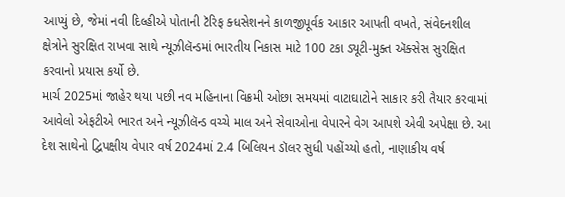આપ્યું છે, જેમાં નવી દિલ્હીએ પોતાની ટૅરિફ ક્ધસેશનને કાળજીપૂર્વક આકાર આપતી વખતે, સંવેદનશીલ ક્ષેત્રોને સુરક્ષિત રાખવા સાથે ન્યૂઝીલૅન્ડમાં ભારતીય નિકાસ માટે 100 ટકા ડ્યૂટી-મુક્ત ઍક્સેસ સુરક્ષિત કરવાનો પ્રયાસ કર્યો છે.
માર્ચ 2025માં જાહેર થયા પછી નવ મહિનાના વિક્રમી ઓછા સમયમાં વાટાઘાટોને સાકાર કરી તૈયાર કરવામાં આવેલો એફટીએ ભારત અને ન્યૂઝીલૅન્ડ વચ્ચે માલ અને સેવાઓના વેપારને વેગ આપશે એવી અપેક્ષા છે. આ દેશ સાથેનો દ્વિપક્ષીય વેપાર વર્ષ 2024માં 2.4 બિલિયન ડૉલર સુધી પહોંચ્યો હતો, નાણાકીય વર્ષ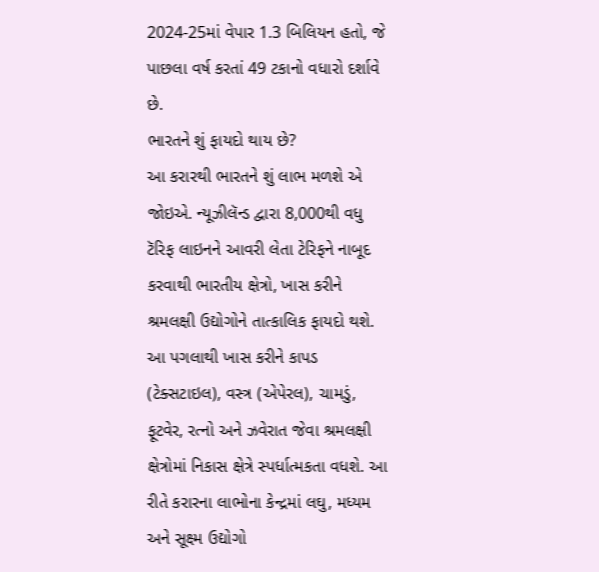2024-25માં વેપાર 1.3 બિલિયન હતો, જે પાછલા વર્ષ કરતાં 49 ટકાનો વધારો દર્શાવે છે.
ભારતને શું ફાયદો થાય છે?
આ કરારથી ભારતને શું લાભ મળશે એ જોઇએ. ન્યૂઝીલૅન્ડ દ્વારા 8,000થી વધુ ટૅરિફ લાઇનને આવરી લેતા ટેરિફને નાબૂદ કરવાથી ભારતીય ક્ષેત્રો, ખાસ કરીને શ્રમલક્ષી ઉદ્યોગોને તાત્કાલિક ફાયદો થશે.
આ પગલાથી ખાસ કરીને કાપડ (ટેક્સટાઇલ), વસ્ત્ર (એપેરલ), ચામડું, ફૂટવેર, રત્નો અને ઝવેરાત જેવા શ્રમલક્ષી ક્ષેત્રોમાં નિકાસ ક્ષેત્રે સ્પર્ધાત્મકતા વધશે. આ રીતે કરારના લાભોના કેન્દ્રમાં લઘુ, મધ્યમ અને સૂક્ષ્મ ઉદ્યોગો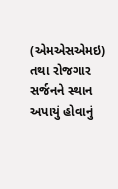(એમએસએમઇ) તથા રોજગાર સર્જનને સ્થાન અપાયું હોવાનું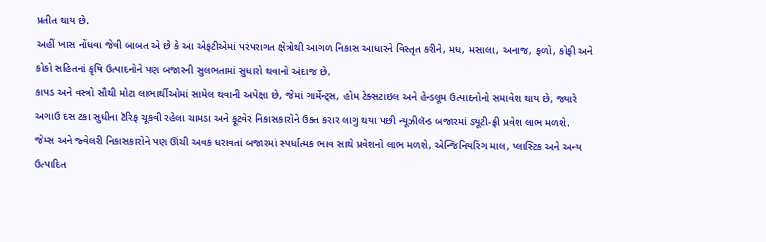પ્રતીત થાય છે.
અહીં ખાસ નોંધવા જેવી બાબત એ છે કે આ એફટીએમાં પરંપરાગત ક્ષેત્રોથી આગળ નિકાસ આધારને વિસ્તૃત કરીને, મધ, મસાલા, અનાજ, ફળો, કોફી અને કોકો સહિતનાં કૃષિ ઉત્પાદનોને પણ બજારની સુલભતામાં સુધારો થવાનો અંદાજ છે.
કાપડ અને વસ્ત્રો સૌથી મોટા લાભાર્થીઓમાં સામેલ થવાની અપેક્ષા છે, જેમાં ગાર્મેન્ટ્સ, હોમ ટેક્સટાઇલ અને હેન્ડલૂમ ઉત્પાદનોનો સમાવેશ થાય છે, જ્યારે અગાઉ દસ ટકા સુધીના ટૅરિફ ચૂકવી રહેલા ચામડા અને ફૂટવેર નિકાસકારોને ઉક્ત કરાર લાગુ થયા પછી ન્યૂઝીલૅન્ડ બજારમાં ડ્યૂટી-ફ્રી પ્રવેશ લાભ મળશે.
જેમ્સ અને જ્વેલરી નિકાસકારોને પણ ઊંચી અવક ધરાવતાં બજારમાં સ્પર્ધાત્મક ભાવ સાથે પ્રવેશનો લાભ મળશે, એન્જિનિયરિંગ માલ, પ્લાસ્ટિક અને અન્ય ઉત્પાદિત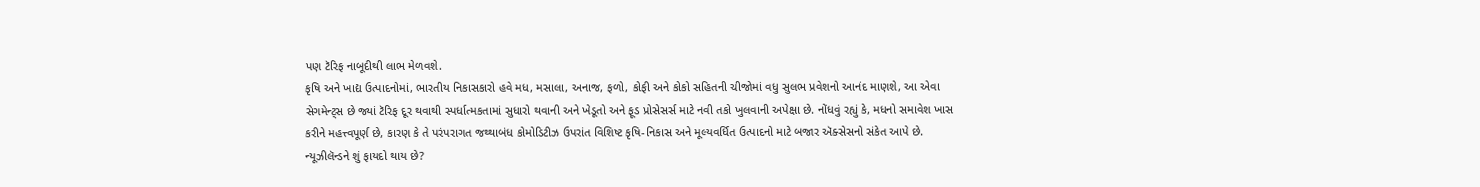પણ ટૅરિફ નાબૂદીથી લાભ મેળવશે.
કૃષિ અને ખાદ્ય ઉત્પાદનોમાં, ભારતીય નિકાસકારો હવે મધ, મસાલા, અનાજ, ફળો, કોફી અને કોકો સહિતની ચીજોમાં વધુ સુલભ પ્રવેશનો આનંદ માણશે, આ એવા સેગમેન્ટ્સ છે જ્યાં ટૅરિફ દૂર થવાથી સ્પર્ધાત્મકતામાં સુધારો થવાની અને ખેડૂતો અને ફૂડ પ્રોસેસર્સ માટે નવી તકો ખુલવાની અપેક્ષા છે. નોંધવું રહ્યું કે, મધનો સમાવેશ ખાસ કરીને મહત્ત્વપૂર્ણ છે, કારણ કે તે પરંપરાગત જથ્થાબંધ કોમોડિટીઝ ઉપરાંત વિશિષ્ટ કૃષિ-નિકાસ અને મૂલ્યવર્ધિત ઉત્પાદનો માટે બજાર ઍક્સેસનો સંકેત આપે છે.
ન્યૂઝીલૅન્ડને શું ફાયદો થાય છે?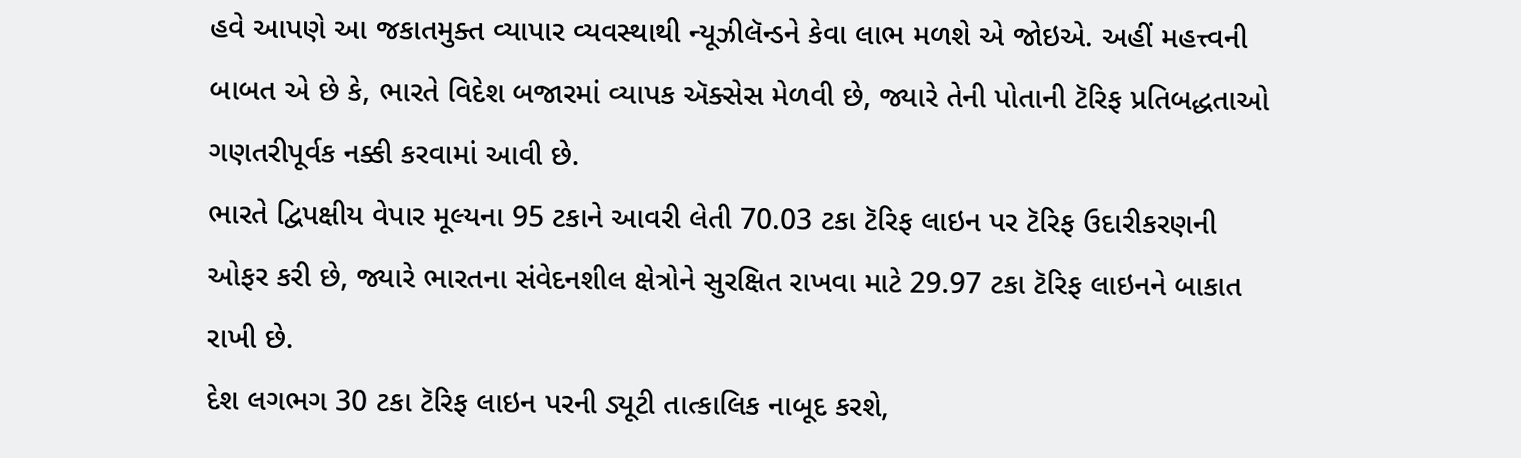હવે આપણે આ જકાતમુક્ત વ્યાપાર વ્યવસ્થાથી ન્યૂઝીલૅન્ડને કેવા લાભ મળશે એ જોઇએ. અહીં મહત્ત્વની બાબત એ છે કે, ભારતે વિદેશ બજારમાં વ્યાપક ઍક્સેસ મેળવી છે, જ્યારે તેની પોતાની ટૅરિફ પ્રતિબદ્ધતાઓ ગણતરીપૂર્વક નક્કી કરવામાં આવી છે.
ભારતે દ્વિપક્ષીય વેપાર મૂલ્યના 95 ટકાને આવરી લેતી 70.03 ટકા ટૅરિફ લાઇન પર ટૅરિફ ઉદારીકરણની ઓફર કરી છે, જ્યારે ભારતના સંવેદનશીલ ક્ષેત્રોને સુરક્ષિત રાખવા માટે 29.97 ટકા ટૅરિફ લાઇનને બાકાત રાખી છે.
દેશ લગભગ 30 ટકા ટૅરિફ લાઇન પરની ડ્યૂટી તાત્કાલિક નાબૂદ કરશે,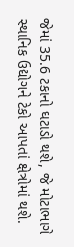જેમાં 35.6 ટકાનો ઘટાડો થશે, જે મોટાભાગે સ્થાનિક ઉદ્યોગને ટેકો આપતાં ક્ષેત્રોમાં થશે.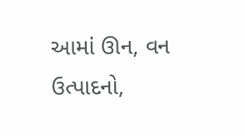આમાં ઊન, વન ઉત્પાદનો,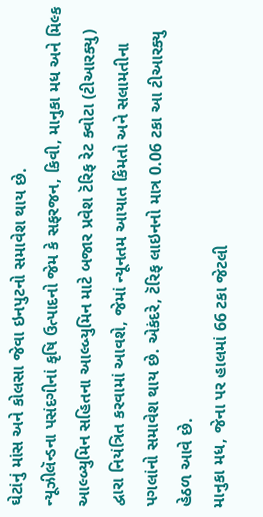ઘેટાંનું માંસ અને કોલસા જેવા ઇનપુટનો સમાવેશ થાય છે.
ન્યૂઝીલૅન્ડના પસંદગીનાં કૃષિ ઉત્પાદનો જેમ કે સફરજન, કિવી, માનુકા મધ અને મિલ્ક આલ્બ્યુમિન સહિતના આલ્બ્યુમિન માટે બજાર પ્રવેશ ટૅરિફ રેટ ક્વોટા (ટીઆરક્યુ) દ્વારા નિયંત્રિત કરવામાં આવશે, જેમાં ન્યૂનતમ આયાત કિંમતો અને સલામતીના પગલાંનો સમાવેશ થાય છે. એકંદરે, ટૅરિફ લાઇનનો માત્ર 0.06 ટકા આ ટીઆરક્યુ હેઠળ આવે છે.
માનુકા મધ, જેના પર હાલમાં 66 ટકા જેટલી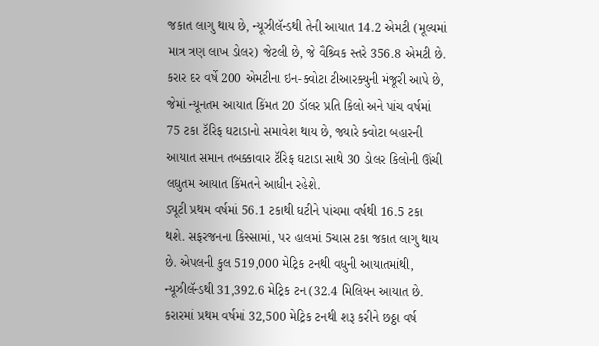જકાત લાગુ થાય છે, ન્યૂઝીલૅન્ડથી તેની આયાત 14.2 એમટી (મૂલ્યમાં માત્ર ત્રણ લાખ ડોલર) જેટલી છે, જે વૈશ્ર્વિક સ્તરે 356.8 એમટી છે. કરાર દર વર્ષે 200 એમટીના ઇન-ક્વોટા ટીઆરક્યુની મંજૂરી આપે છે, જેમાં ન્યૂનતમ આયાત કિંમત 20 ડૉલર પ્રતિ કિલો અને પાંચ વર્ષમાં 75 ટકા ટૅરિફ ઘટાડાનો સમાવેશ થાય છે, જ્યારે ક્વોટા બહારની આયાત સમાન તબક્કાવાર ટૅરિફ ઘટાડા સાથે 30 ડોલર કિલોની ઊંચી લઘુતમ આયાત કિંમતને આધીન રહેશે.
ડ્યૂટી પ્રથમ વર્ષમાં 56.1 ટકાથી ઘટીને પાંચમા વર્ષથી 16.5 ટકા થશે. સફરજનના કિસ્સામાં, પર હાલમાં 5ચાસ ટકા જકાત લાગુ થાય છે. એપલની કુલ 519,000 મેટ્રિક ટનથી વધુની આયાતમાંથી, ન્યૂઝીલૅન્ડથી 31,392.6 મેટ્રિક ટન (32.4 મિલિયન આયાત છે.
કરારમાં પ્રથમ વર્ષમાં 32,500 મેટ્રિક ટનથી શરૂ કરીને છઠ્ઠા વર્ષ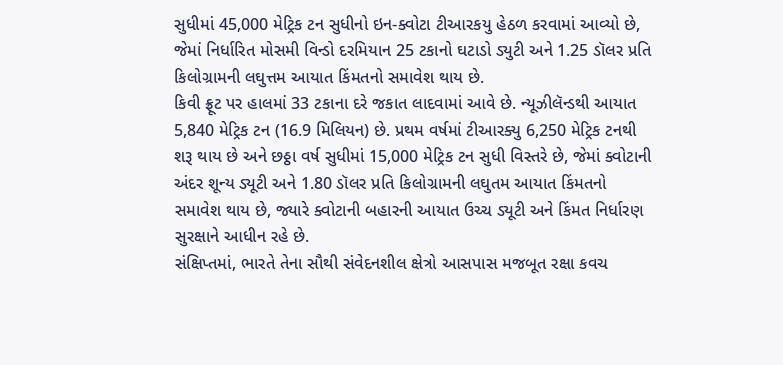સુધીમાં 45,000 મેટ્રિક ટન સુધીનો ઇન-ક્વોટા ટીઆરકયુ હેઠળ કરવામાં આવ્યો છે, જેમાં નિર્ધારિત મોસમી વિન્ડો દરમિયાન 25 ટકાનો ઘટાડો ડ્યુટી અને 1.25 ડૉલર પ્રતિ કિલોગ્રામની લઘુત્તમ આયાત કિંમતનો સમાવેશ થાય છે.
કિવી ફ્રૂટ પર હાલમાં 33 ટકાના દરે જકાત લાદવામાં આવે છે. ન્યૂઝીલૅન્ડથી આયાત 5,840 મેટ્રિક ટન (16.9 મિલિયન) છે. પ્રથમ વર્ષમાં ટીઆરક્યુ 6,250 મેટ્રિક ટનથી શરૂ થાય છે અને છઠ્ઠા વર્ષ સુધીમાં 15,000 મેટ્રિક ટન સુધી વિસ્તરે છે, જેમાં ક્વોટાની અંદર શૂન્ય ડ્યૂટી અને 1.80 ડૉલર પ્રતિ કિલોગ્રામની લઘુતમ આયાત કિંમતનો સમાવેશ થાય છે, જ્યારે ક્વોટાની બહારની આયાત ઉચ્ચ ડ્યૂટી અને કિંમત નિર્ધારણ સુરક્ષાને આધીન રહે છે.
સંક્ષિપ્તમાં, ભારતે તેના સૌથી સંવેદનશીલ ક્ષેત્રો આસપાસ મજબૂત રક્ષા કવચ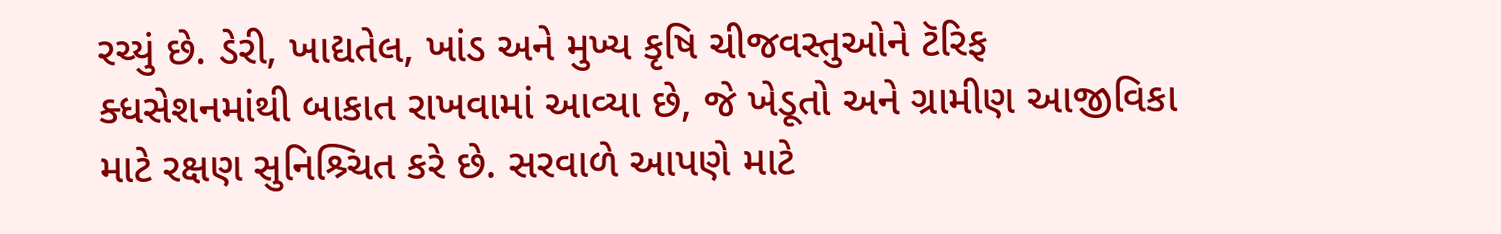રચ્યું છે. ડેરી, ખાદ્યતેલ, ખાંડ અને મુખ્ય કૃષિ ચીજવસ્તુઓને ટૅરિફ ક્ધસેશનમાંથી બાકાત રાખવામાં આવ્યા છે, જે ખેડૂતો અને ગ્રામીણ આજીવિકા માટે રક્ષણ સુનિશ્ર્ચિત કરે છે. સરવાળે આપણે માટે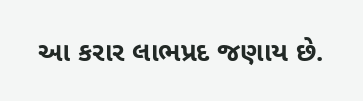આ કરાર લાભપ્રદ જણાય છે.